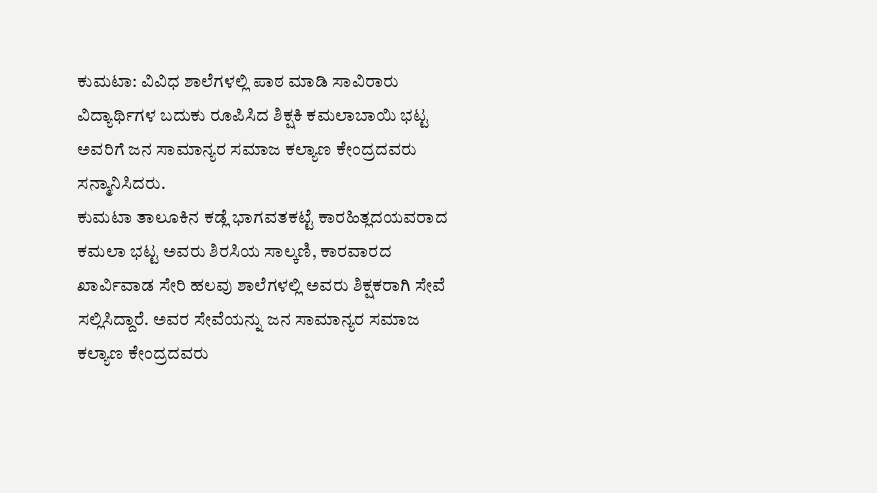ಕುಮಟಾ: ವಿವಿಧ ಶಾಲೆಗಳಲ್ಲಿ ಪಾಠ ಮಾಡಿ ಸಾವಿರಾರು ವಿದ್ಯಾರ್ಥಿಗಳ ಬದುಕು ರೂಪಿಸಿದ ಶಿಕ್ಷಕಿ ಕಮಲಾಬಾಯಿ ಭಟ್ಟ ಅವರಿಗೆ ಜನ ಸಾಮಾನ್ಯರ ಸಮಾಜ ಕಲ್ಯಾಣ ಕೇಂದ್ರದವರು ಸನ್ಮಾನಿಸಿದರು.
ಕುಮಟಾ ತಾಲೂಕಿನ ಕಡ್ಲೆ ಭಾಗವತಕಟ್ಟೆ ಕಾರಹಿತ್ಲದಯವರಾದ ಕಮಲಾ ಭಟ್ಟ ಅವರು ಶಿರಸಿಯ ಸಾಲ್ಕಣಿ, ಕಾರವಾರದ ಖಾರ್ವಿವಾಡ ಸೇರಿ ಹಲವು ಶಾಲೆಗಳಲ್ಲಿ ಅವರು ಶಿಕ್ಷಕರಾಗಿ ಸೇವೆ ಸಲ್ಲಿಸಿದ್ದಾರೆ. ಅವರ ಸೇವೆಯನ್ನು ಜನ ಸಾಮಾನ್ಯರ ಸಮಾಜ ಕಲ್ಯಾಣ ಕೇಂದ್ರದವರು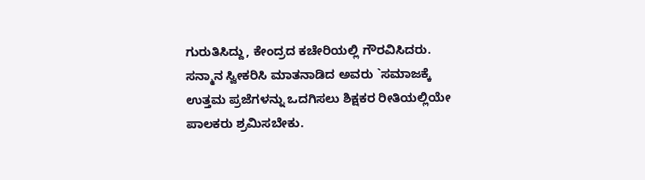ಗುರುತಿಸಿದ್ದು, ಕೇಂದ್ರದ ಕಚೇರಿಯಲ್ಲಿ ಗೌರವಿಸಿದರು.
ಸನ್ಮಾನ ಸ್ವೀಕರಿಸಿ ಮಾತನಾಡಿದ ಅವರು `ಸಮಾಜಕ್ಕೆ ಉತ್ತಮ ಪ್ರಜೆಗಳನ್ನು ಒದಗಿಸಲು ಶಿಕ್ಷಕರ ರೀತಿಯಲ್ಲಿಯೇ ಪಾಲಕರು ಶ್ರಮಿಸಬೇಕು.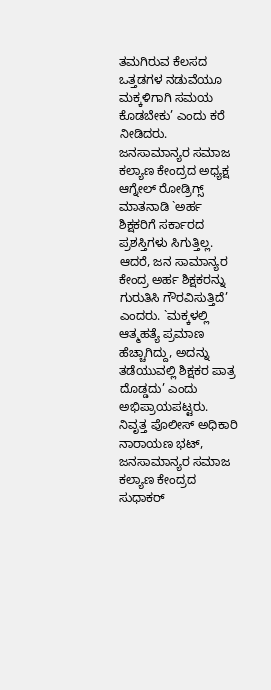ತಮಗಿರುವ ಕೆಲಸದ ಒತ್ತಡಗಳ ನಡುವೆಯೂ ಮಕ್ಕಳಿಗಾಗಿ ಸಮಯ ಕೊಡಬೇಕು’ ಎಂದು ಕರೆ ನೀಡಿದರು.
ಜನಸಾಮಾನ್ಯರ ಸಮಾಜ ಕಲ್ಯಾಣ ಕೇಂದ್ರದ ಅಧ್ಯಕ್ಷ ಆಗ್ನೇಲ್ ರೋಡ್ರಿಗ್ಸ್ ಮಾತನಾಡಿ `ಅರ್ಹ ಶಿಕ್ಷಕರಿಗೆ ಸರ್ಕಾರದ ಪ್ರಶಸ್ತಿಗಳು ಸಿಗುತ್ತಿಲ್ಲ. ಆದರೆ, ಜನ ಸಾಮಾನ್ಯರ ಕೇಂದ್ರ ಅರ್ಹ ಶಿಕ್ಷಕರನ್ನು ಗುರುತಿಸಿ ಗೌರವಿಸುತ್ತಿದೆ’ ಎಂದರು. `ಮಕ್ಕಳಲ್ಲಿ ಆತ್ಮಹತ್ಯೆ ಪ್ರಮಾಣ ಹೆಚ್ಚಾಗಿದ್ದು, ಅದನ್ನು ತಡೆಯುವಲ್ಲಿ ಶಿಕ್ಷಕರ ಪಾತ್ರ ದೊಡ್ಡದು’ ಎಂದು ಅಭಿಪ್ರಾಯಪಟ್ಟರು. ನಿವೃತ್ತ ಪೊಲೀಸ್ ಅಧಿಕಾರಿ ನಾರಾಯಣ ಭಟ್, ಜನಸಾಮಾನ್ಯರ ಸಮಾಜ ಕಲ್ಯಾಣ ಕೇಂದ್ರದ ಸುಧಾಕರ್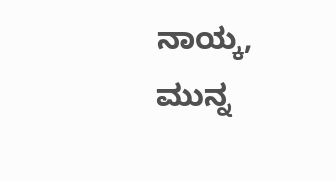ನಾಯ್ಕ, ಮುನ್ನ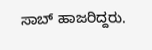ಸಾಬ್ ಹಾಜರಿದ್ದರು.